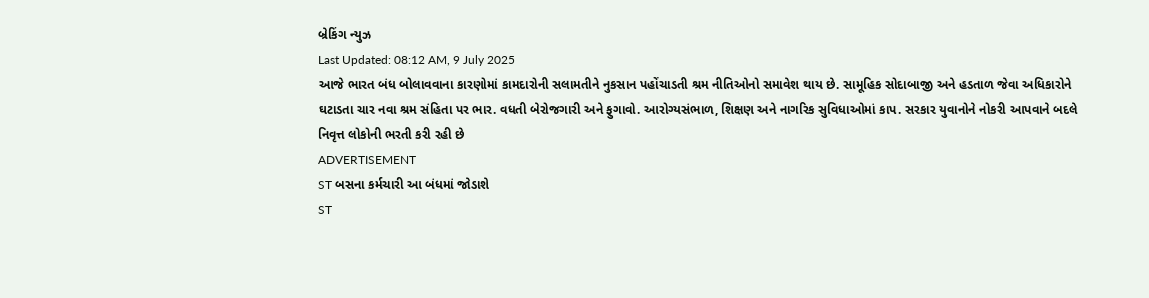બ્રેકિંગ ન્યુઝ
Last Updated: 08:12 AM, 9 July 2025
આજે ભારત બંધ બોલાવવાના કારણોમાં કામદારોની સલામતીને નુકસાન પહોંચાડતી શ્રમ નીતિઓનો સમાવેશ થાય છે. સામૂહિક સોદાબાજી અને હડતાળ જેવા અધિકારોને ઘટાડતા ચાર નવા શ્રમ સંહિતા પર ભાર. વધતી બેરોજગારી અને ફુગાવો. આરોગ્યસંભાળ, શિક્ષણ અને નાગરિક સુવિધાઓમાં કાપ. સરકાર યુવાનોને નોકરી આપવાને બદલે નિવૃત્ત લોકોની ભરતી કરી રહી છે
ADVERTISEMENT
ST બસના કર્મચારી આ બંધમાં જોડાશે
ST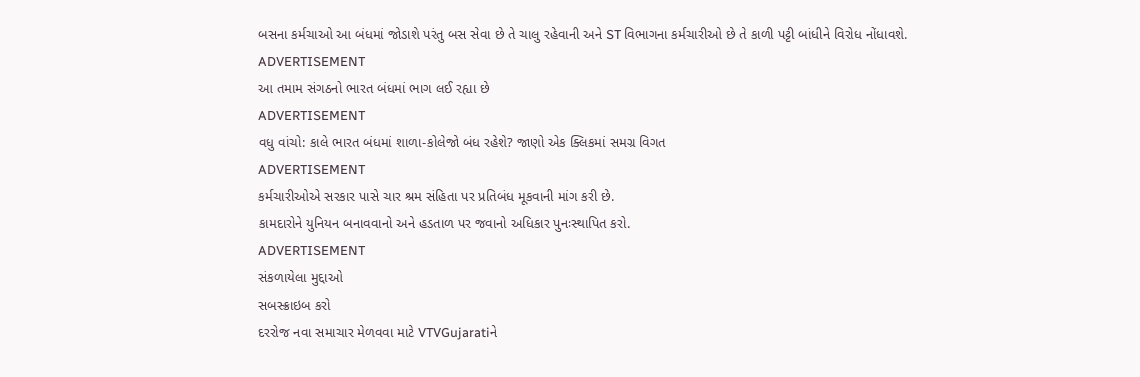બસના કર્મચાઓ આ બંધમાં જોડાશે પરંતુ બસ સેવા છે તે ચાલુ રહેવાની અને ST વિભાગના કર્મચારીઓ છે તે કાળી પટ્ટી બાંધીને વિરોધ નોંધાવશે.
ADVERTISEMENT
આ તમામ સંગઠનો ભારત બંધમાં ભાગ લઈ રહ્યા છે
ADVERTISEMENT
વધુ વાંચો: કાલે ભારત બંધમાં શાળા-કોલેજો બંધ રહેશે? જાણો એક ક્લિકમાં સમગ્ર વિગત
ADVERTISEMENT
કર્મચારીઓએ સરકાર પાસે ચાર શ્રમ સંહિતા પર પ્રતિબંધ મૂકવાની માંગ કરી છે.
કામદારોને યુનિયન બનાવવાનો અને હડતાળ પર જવાનો અધિકાર પુનઃસ્થાપિત કરો.
ADVERTISEMENT
સંકળાયેલા મુદ્દાઓ
સબસ્ક્રાઇબ કરો
દરરોજ નવા સમાચાર મેળવવા માટે VTVGujaratiને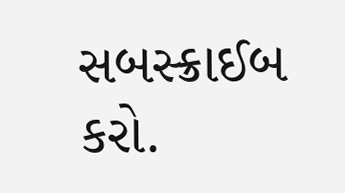સબસ્ક્રાઈબ કરો.